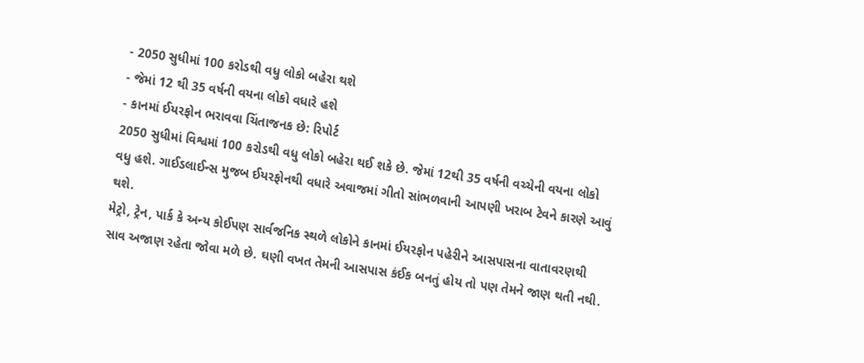- 2050 સુધીમાં 100 કરોડથી વધુ લોકો બહેરા થશે
- જેમાં 12 થી 35 વર્ષની વયના લોકો વધારે હશે
- કાનમાં ઈયરફોન ભરાવવા ચિંતાજનક છે: રિપોર્ટ
2050 સુધીમાં વિશ્વમાં 100 કરોડથી વધુ લોકો બહેરા થઈ શકે છે. જેમાં 12થી 35 વર્ષની વચ્ચેની વયના લોકો વધુ હશે. ગાઈડલાઈન્સ મુજબ ઈયરફોનથી વધારે અવાજમાં ગીતો સાંભળવાની આપણી ખરાબ ટેવને કારણે આવું થશે.
મેટ્રો, ટ્રેન, પાર્ક કે અન્ય કોઈપણ સાર્વજનિક સ્થળે લોકોને કાનમાં ઈયરફોન પહેરીને આસપાસના વાતાવરણથી સાવ અજાણ રહેતા જોવા મળે છે. ઘણી વખત તેમની આસપાસ કંઈક બનતું હોય તો પણ તેમને જાણ થતી નથી.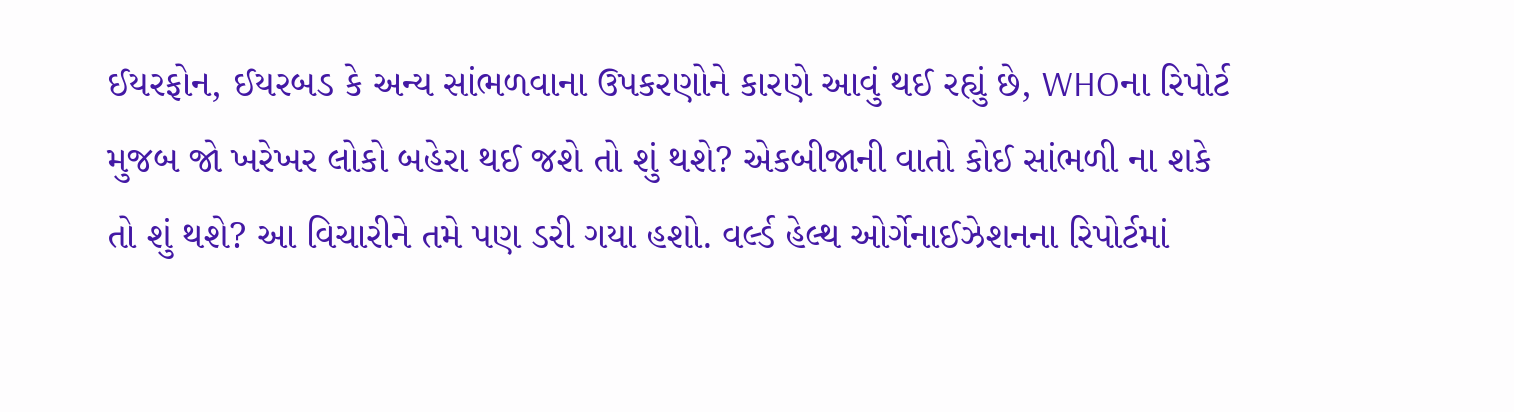ઈયરફોન, ઈયરબડ કે અન્ય સાંભળવાના ઉપકરણોને કારણે આવું થઈ રહ્યું છે, WHOના રિપોર્ટ મુજબ જો ખરેખર લોકો બહેરા થઈ જશે તો શું થશે? એકબીજાની વાતો કોઈ સાંભળી ના શકે તો શું થશે? આ વિચારીને તમે પણ ડરી ગયા હશો. વર્લ્ડ હેલ્થ ઓર્ગેનાઈઝેશનના રિપોર્ટમાં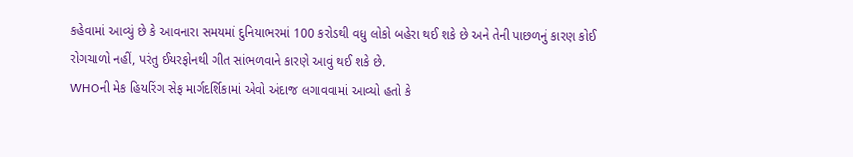કહેવામાં આવ્યું છે કે આવનારા સમયમાં દુનિયાભરમાં 100 કરોડથી વધુ લોકો બહેરા થઈ શકે છે અને તેની પાછળનું કારણ કોઈ રોગચાળો નહીં, પરંતુ ઈયરફોનથી ગીત સાંભળવાને કારણે આવું થઈ શકે છે.
WHOની મેક હિયરિંગ સેફ માર્ગદર્શિકામાં એવો અંદાજ લગાવવામાં આવ્યો હતો કે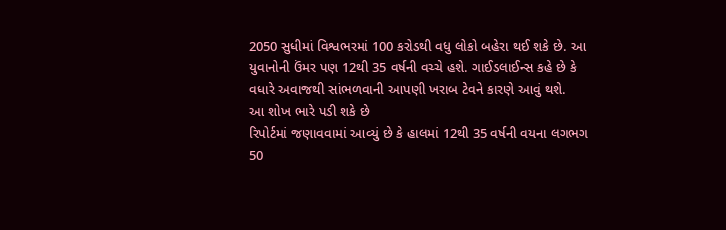2050 સુધીમાં વિશ્વભરમાં 100 કરોડથી વધુ લોકો બહેરા થઈ શકે છે. આ યુવાનોની ઉંમર પણ 12થી 35 વર્ષની વચ્ચે હશે. ગાઈડલાઈન્સ કહે છે કે વધારે અવાજથી સાંભળવાની આપણી ખરાબ ટેવને કારણે આવું થશે.
આ શોખ ભારે પડી શકે છે
રિપોર્ટમાં જણાવવામાં આવ્યું છે કે હાલમાં 12થી 35 વર્ષની વયના લગભગ 50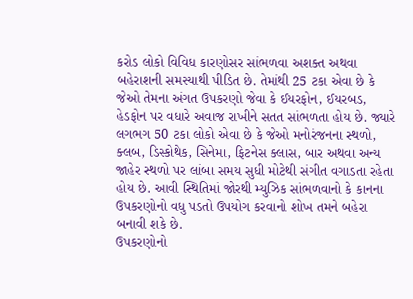કરોડ લોકો વિવિધ કારણોસર સાંભળવા અશક્ત અથવા બહેરાશની સમસ્યાથી પીડિત છે. તેમાંથી 25 ટકા એવા છે કે જેઓ તેમના અંગત ઉપકરણો જેવા કે ઈયરફોન, ઈયરબડ, હેડફોન પર વધારે અવાજ રાખીને સતત સાંભળતા હોય છે. જ્યારે લગભગ 50 ટકા લોકો એવા છે કે જેઓ મનોરંજનના સ્થળો, ક્લબ, ડિસ્કોથેક, સિનેમા, ફિટનેસ ક્લાસ, બાર અથવા અન્ય જાહેર સ્થળો પર લાંબા સમય સુધી મોટેથી સંગીત વગાડતા રહેતા હોય છે. આવી સ્થિતિમાં જોરથી મ્યુઝિક સાંભળવાનો કે કાનના ઉપકરણોનો વધુ પડતો ઉપયોગ કરવાનો શોખ તમને બહેરા બનાવી શકે છે.
ઉપકરણોનો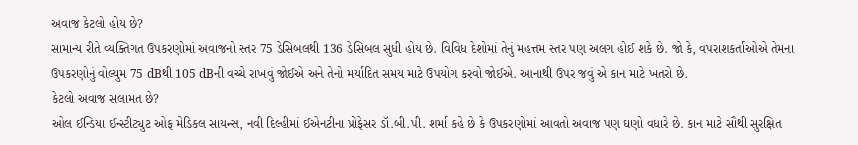અવાજ કેટલો હોય છે?
સામાન્ય રીતે વ્યક્તિગત ઉપકરણોમાં અવાજનો સ્તર 75 ડેસિબલથી 136 ડેસિબલ સુધી હોય છે. વિવિધ દેશોમાં તેનું મહત્તમ સ્તર પણ અલગ હોઈ શકે છે. જો કે, વપરાશકર્તાઓએ તેમના ઉપકરણોનું વોલ્યુમ 75 dBથી 105 dBની વચ્ચે રાખવું જોઈએ અને તેનો મર્યાદિત સમય માટે ઉપયોગ કરવો જોઈએ. આનાથી ઉપર જવું એ કાન માટે ખતરો છે.
કેટલો અવાજ સલામત છે?
ઓલ ઈન્ડિયા ઈન્સ્ટીટ્યુટ ઓફ મેડિકલ સાયન્સ, નવી દિલ્હીમાં ઈએનટીના પ્રોફેસર ડૉ.બી.પી. શર્મા કહે છે કે ઉપકરણોમાં આવતો અવાજ પણ ઘણો વધારે છે. કાન માટે સૌથી સુરક્ષિત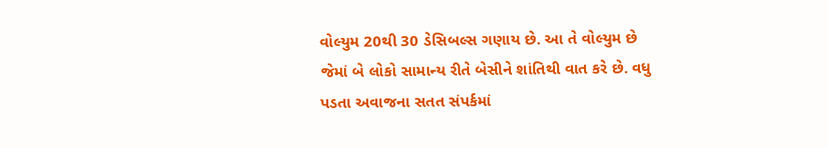વોલ્યુમ 20થી 30 ડેસિબલ્સ ગણાય છે. આ તે વોલ્યુમ છે જેમાં બે લોકો સામાન્ય રીતે બેસીને શાંતિથી વાત કરે છે. વધુ પડતા અવાજના સતત સંપર્કમાં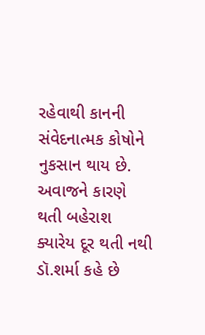રહેવાથી કાનની સંવેદનાત્મક કોષોને નુકસાન થાય છે.
અવાજને કારણે થતી બહેરાશ ક્યારેય દૂર થતી નથી
ડૉ.શર્મા કહે છે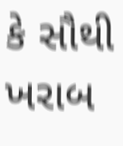કે સૌથી ખરાબ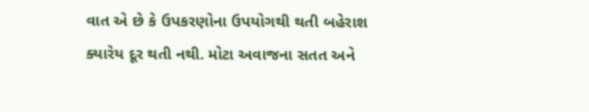વાત એ છે કે ઉપકરણોના ઉપયોગથી થતી બહેરાશ ક્યારેય દૂર થતી નથી. મોટા અવાજના સતત અને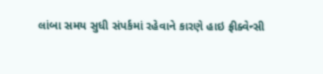લાંબા સમય સુધી સંપર્કમાં રહેવાને કારણે હાઇ ફ્રીક્વેન્સી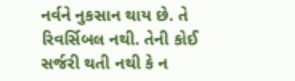નર્વને નુકસાન થાય છે. તે રિવર્સિબલ નથી. તેની કોઈ સર્જરી થતી નથી કે ન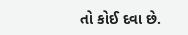તો કોઈ દવા છે.